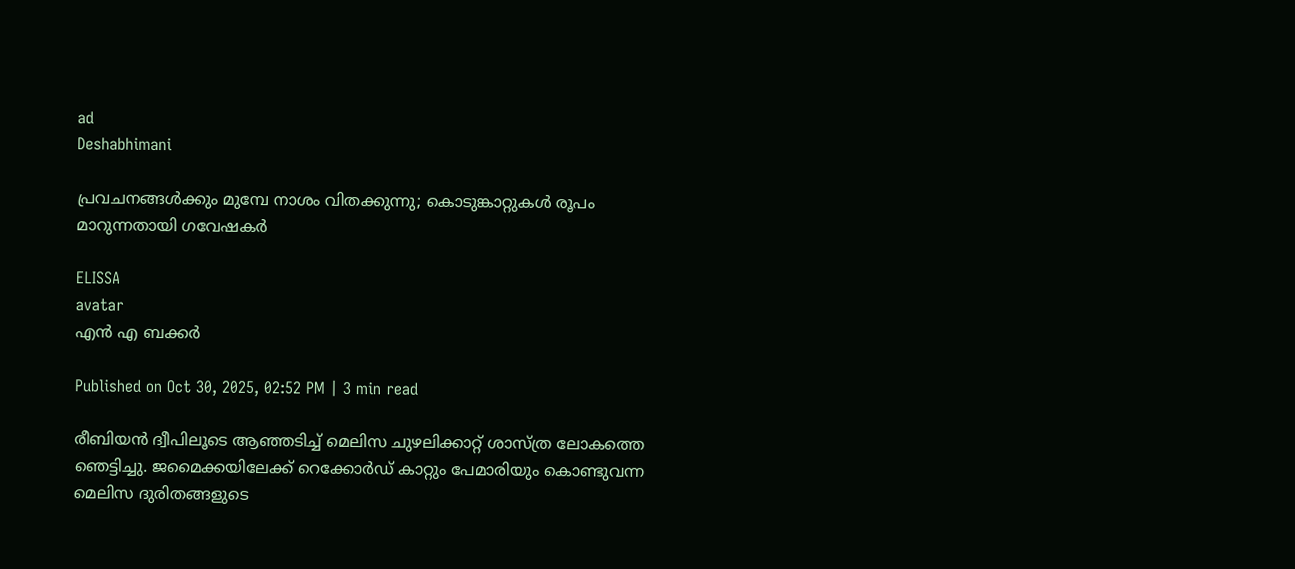ad
Deshabhimani

പ്രവചനങ്ങൾക്കും മുമ്പേ നാശം വിതക്കുന്നു; കൊടുങ്കാറ്റുകൾ രൂപം മാറുന്നതായി ഗവേഷകർ

ELISSA
avatar
എൻ എ ബക്കർ

Published on Oct 30, 2025, 02:52 PM | 3 min read

രീബിയൻ ദ്വീപിലൂടെ ആഞ്ഞടിച്ച് മെലിസ ചുഴലിക്കാറ്റ് ശാസ്ത്ര ലോകത്തെ ഞെട്ടിച്ചു. ജമൈക്കയിലേക്ക് റെക്കോർഡ് കാറ്റും പേമാരിയും കൊണ്ടുവന്ന മെലിസ ദുരിതങ്ങളുടെ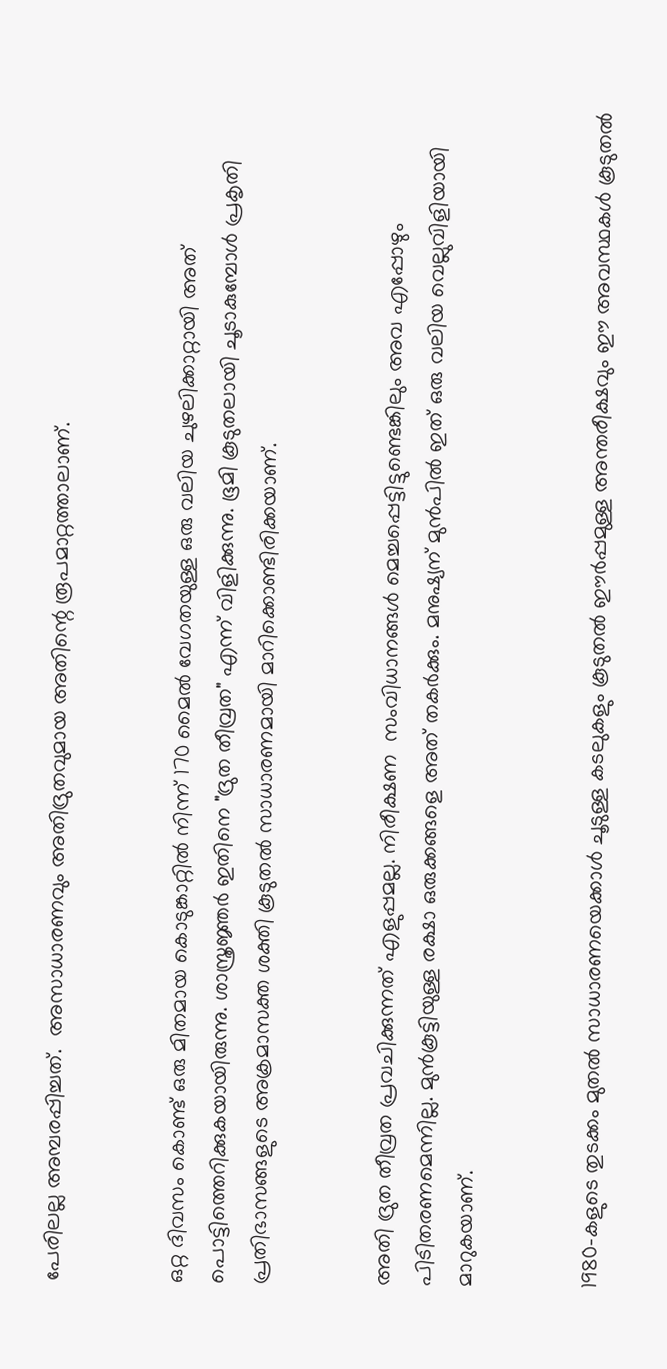പേരിലല്ല അമ്പരപ്പിച്ചത്.  അസാധാരണവും അതിദ്രുതവുമായ അതിന്റെ രൂപമാറ്റത്താലാണ്.


ഒറ്റ ദിവസം കൊണ്ട് ഒരു മിതമായ കൊടുങ്കാറ്റിൽ നിന്ന് 170 മൈൽ വേഗതയുള്ള ഒരു വലിയ ചുഴലിക്കാറ്റായി അത് പൊട്ടിത്തെറിക്കുകയായിരുന്നു. ശാസ്ത്രജ്ഞർ ഇതിനെ "ദ്രുത തീവ്രത" എന്ന് വിളിക്കുന്നു. ഭൂമി കൂടുതലായി ചൂടാകുമ്പോൾ പ്രകൃതി പ്രതിഭാസങ്ങളുടെ അക്രമാസക്ത ശക്തി കൂടുതൽ സാധാരണമായി മാറിക്കൊണ്ടിരിക്കയാണ്.


അതി ദ്രുത തീവ്രത പ്രവചിക്കുന്നത് എളുപ്പമല്ല. നിരീക്ഷണ  സംവിധാനങ്ങൾ മെച്ചപ്പെട്ടിട്ടുണ്ടെങ്കിലും അവ എപ്പോഴും പിടിതരണമെന്നില്ല. മുൻകൂട്ടിയുള്ള രക്ഷാ ഒരുക്കങ്ങളെ അത് തകർക്കും. മനുഷ്യന് മുൻപിൽ ഇത് ഒരു വലിയ വെല്ലുവിളിയായി മാറുകയാണ്.


1980-കളുടെ തുടക്കം മുതൽ സാധാരണയെക്കാൾ ചൂടുള്ള കടലുകളും കൂടുതൽ ഈർപ്പമുള്ള അന്തരീക്ഷവും ഈ അവസ്ഥകൾ കൂടുതൽ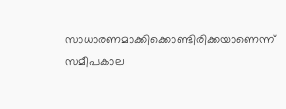സാധാരണമാക്കിക്കൊണ്ടിരിക്കയാണെന്ന് സമീപകാല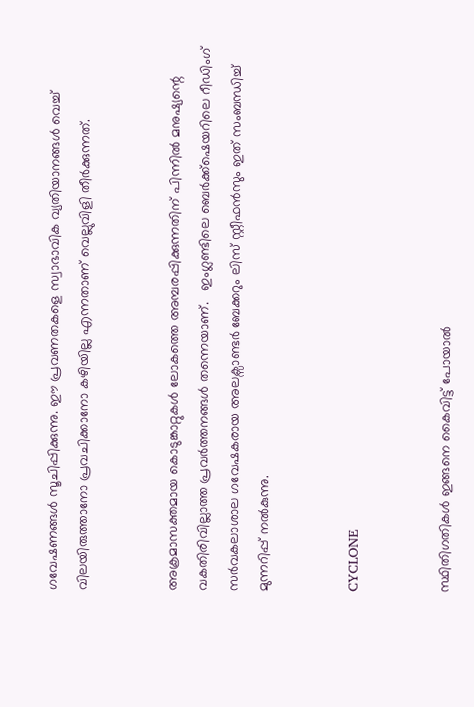ഗവേഷണങ്ങൾ സൂചിപ്പിക്കുന്നു. ഈ പ്രവണതകളെ സ്വാഭാവിക വ്യതിയാനങ്ങൾ വെച്ച് വിലയിരുത്താനോ പ്രവചിക്കാനോ കഴിയില്ല എന്നതാണ് വെല്ലുവിളി തീർക്കുന്നത്.


അക്രമാസക്തമായ കൊടുങ്കാറ്റുകൾ ലോകത്തെ അമ്പരപ്പിക്കുന്നതിന് പിന്നിൽ മനുഷ്യന്റെ വകതിരിവില്ലാത്ത പ്രവർത്തനങ്ങൾ തന്നെയാണ്.   ഇംഗ്ലണ്ടിലെ ബെർക്ക്‌ഷെയറിലെ റീഡിംഗ് സർവകലാശാല ഗവേഷകരായ അലക്സാണ്ടർ ബേക്കറും ലിസ് സ്റ്റീഫൻസും ഇത് സംബന്ധിച്ച് മുന്നറിപ്പ് നൽകുന്നു.


CYCLONE


സ്ഥിതിഗതികൾ ഇങ്ങനെ കൈവിട്ട് പോയാൽ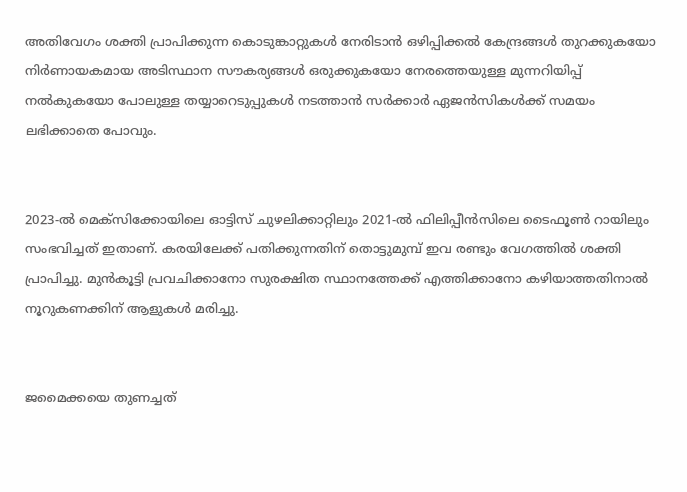അതിവേഗം ശക്തി പ്രാപിക്കുന്ന കൊടുങ്കാറ്റുകൾ നേരിടാൻ ഒഴിപ്പിക്കൽ കേന്ദ്രങ്ങൾ തുറക്കുകയോ നിർണായകമായ അടിസ്ഥാന സൗകര്യങ്ങൾ ഒരുക്കുകയോ നേരത്തെയുള്ള മുന്നറിയിപ്പ് നൽകുകയോ പോലുള്ള തയ്യാറെടുപ്പുകൾ നടത്താൻ സർക്കാർ ഏജൻസികൾക്ക് സമയം ലഭിക്കാതെ പോവും.


2023-ൽ മെക്സിക്കോയിലെ ഓട്ടിസ് ചുഴലിക്കാറ്റിലും 2021-ൽ ഫിലിപ്പീൻസിലെ ടൈഫൂൺ റായിലും സംഭവിച്ചത് ഇതാണ്. കരയിലേക്ക് പതിക്കുന്നതിന് തൊട്ടുമുമ്പ് ഇവ രണ്ടും വേഗത്തിൽ ശക്തി പ്രാപിച്ചു. മുൻകൂട്ടി പ്രവചിക്കാനോ സുരക്ഷിത സ്ഥാനത്തേക്ക് എത്തിക്കാനോ കഴിയാത്തതിനാൽ നൂറുകണക്കിന് ആളുകൾ മരിച്ചു.


ജമൈക്കയെ തുണച്ചത്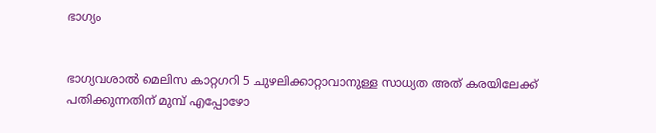ഭാഗ്യം


ഭാഗ്യവശാൽ മെലിസ കാറ്റഗറി 5 ചുഴലിക്കാറ്റാവാനുള്ള സാധ്യത അത് കരയിലേക്ക് പതിക്കുന്നതിന് മുമ്പ് എപ്പോഴോ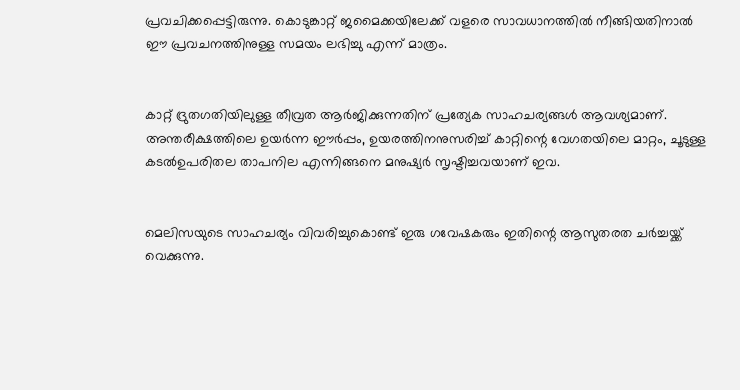പ്രവചിക്കപ്പെട്ടിരുന്നു. കൊടുങ്കാറ്റ് ജമൈക്കയിലേക്ക് വളരെ സാവധാനത്തിൽ നീങ്ങിയതിനാൽ ഈ പ്രവചനത്തിനുള്ള സമയം ലഭിച്ചു എന്ന് മാത്രം.


കാറ്റ് ദ്രുതഗതിയിലുള്ള തീവ്രത ആർജിക്കുന്നതിന് പ്രത്യേക സാഹചര്യങ്ങൾ ആവശ്യമാണ്. അന്തരീക്ഷത്തിലെ ഉയർന്ന ഈർപ്പം, ഉയരത്തിനനുസരിച്ച് കാറ്റിന്റെ വേഗതയിലെ മാറ്റം, ചൂടുള്ള കടൽഉപരിതല താപനില എന്നിങ്ങനെ മനുഷ്യർ സൃഷ്ടിച്ചവയാണ് ഇവ.


മെലിസയുടെ സാഹചര്യം വിവരിച്ചുകൊണ്ട് ഇരു ഗവേഷകരും ഇതിന്റെ ആസുതരത ചർച്ചയ്ക്ക് വെക്കുന്നു.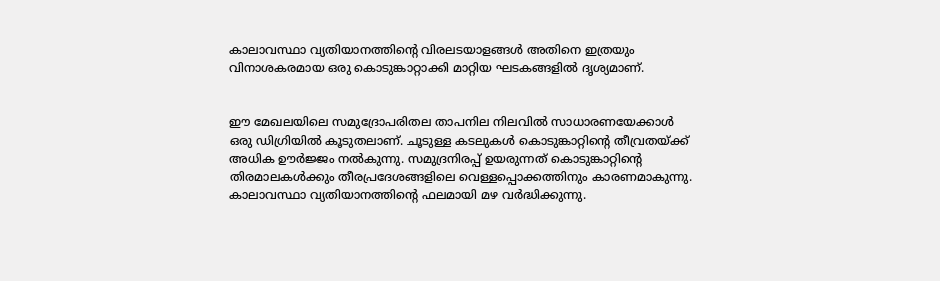കാലാവസ്ഥാ വ്യതിയാനത്തിന്റെ വിരലടയാളങ്ങൾ അതിനെ ഇത്രയും വിനാശകരമായ ഒരു കൊടുങ്കാറ്റാക്കി മാറ്റിയ ഘടകങ്ങളിൽ ദൃശ്യമാണ്.


ഈ മേഖലയിലെ സമുദ്രോപരിതല താപനില നിലവിൽ സാധാരണയേക്കാൾ ഒരു ഡിഗ്രിയിൽ കൂടുതലാണ്. ചൂടുള്ള കടലുകൾ കൊടുങ്കാറ്റിന്റെ തീവ്രതയ്ക്ക് അധിക ഊർജ്ജം നൽകുന്നു. സമുദ്രനിരപ്പ് ഉയരുന്നത് കൊടുങ്കാറ്റിന്റെ തിരമാലകൾക്കും തീരപ്രദേശങ്ങളിലെ വെള്ളപ്പൊക്കത്തിനും കാരണമാകുന്നു. കാലാവസ്ഥാ വ്യതിയാനത്തിന്റെ ഫലമായി മഴ വർദ്ധിക്കുന്നു.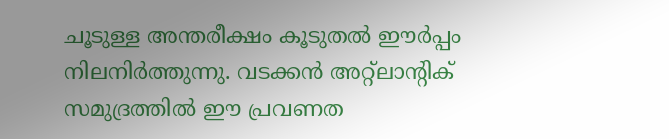ചൂടുള്ള അന്തരീക്ഷം കൂടുതൽ ഈർപ്പം നിലനിർത്തുന്നു. വടക്കൻ അറ്റ്ലാന്റിക് സമുദ്രത്തിൽ ഈ പ്രവണത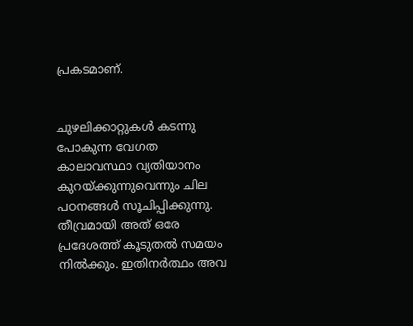പ്രകടമാണ്.


ചുഴലിക്കാറ്റുകൾ കടന്നു പോകുന്ന വേഗത കാലാവസ്ഥാ വ്യതിയാനം കുറയ്ക്കുന്നുവെന്നും ചില പഠനങ്ങൾ സൂചിപ്പിക്കുന്നു. തീവ്രമായി അത് ഒരേ പ്രദേശത്ത് കൂടുതൽ സമയം നിൽക്കും. ഇതിനർത്ഥം അവ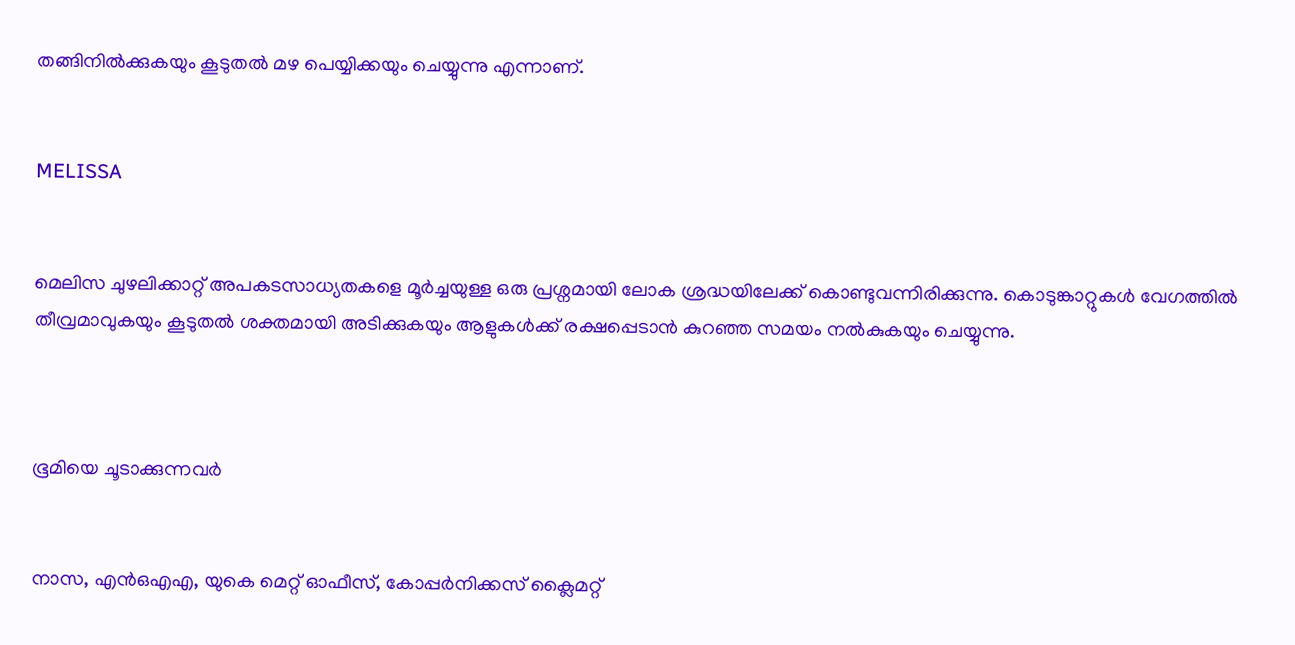തങ്ങിനിൽക്കുകയും കൂടുതൽ മഴ പെയ്യിക്കയും ചെയ്യുന്നു എന്നാണ്.


MELISSA


മെലിസ ചുഴലിക്കാറ്റ് അപകടസാധ്യതകളെ മൂർച്ചയുള്ള ഒരു പ്രശ്നമായി ലോക ശ്രദ്ധയിലേക്ക് കൊണ്ടുവന്നിരിക്കുന്നു. കൊടുങ്കാറ്റുകൾ വേഗത്തിൽ തീവ്രമാവുകയും കൂടുതൽ ശക്തമായി അടിക്കുകയും ആളുകൾക്ക് രക്ഷപ്പെടാൻ കുറഞ്ഞ സമയം നൽകുകയും ചെയ്യുന്നു.



ഭൂമിയെ ചൂടാക്കുന്നവർ


നാസ, എൻ‌ഒ‌എ‌എ, യുകെ മെറ്റ് ഓഫീസ്, കോപ്പർനിക്കസ് ക്ലൈമറ്റ്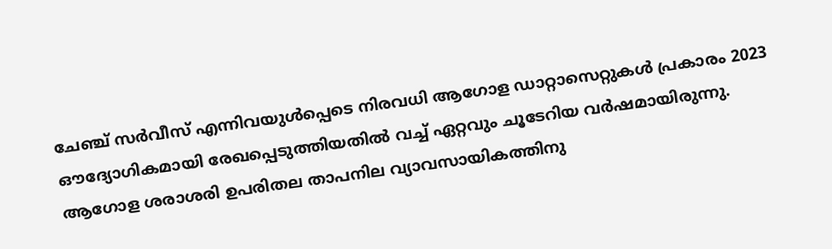ചേഞ്ച് സർവീസ് എന്നിവയുൾപ്പെടെ നിരവധി ആഗോള ഡാറ്റാസെറ്റുകൾ പ്രകാരം 2023 ഔദ്യോഗികമായി രേഖപ്പെടുത്തിയതിൽ വച്ച് ഏറ്റവും ചൂടേറിയ വർഷമായിരുന്നു. ആഗോള ശരാശരി ഉപരിതല താപനില വ്യാവസായികത്തിനു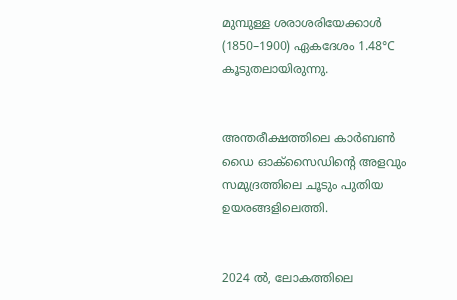മുമ്പുള്ള ശരാശരിയേക്കാൾ (1850–1900) ഏകദേശം 1.48°C കൂടുതലായിരുന്നു.


അന്തരീക്ഷത്തിലെ കാർബൺ ഡൈ ഓക്സൈഡിന്റെ അളവും സമുദ്രത്തിലെ ചൂടും പുതിയ ഉയരങ്ങളിലെത്തി.


2024 ൽ, ലോകത്തിലെ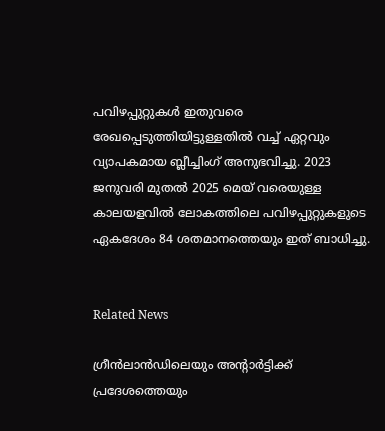പവിഴപ്പുറ്റുകൾ ഇതുവരെ രേഖപ്പെടുത്തിയിട്ടുള്ളതിൽ വച്ച് ഏറ്റവും വ്യാപകമായ ബ്ലീച്ചിംഗ് അനുഭവിച്ചു. 2023 ജനുവരി മുതൽ 2025 മെയ് വരെയുള്ള കാലയളവിൽ ലോകത്തിലെ പവിഴപ്പുറ്റുകളുടെ ഏകദേശം 84 ശതമാനത്തെയും ഇത് ബാധിച്ചു.


Related News

ഗ്രീൻലാൻഡിലെയും അന്റാർട്ടിക്ക് പ്രദേശത്തെയും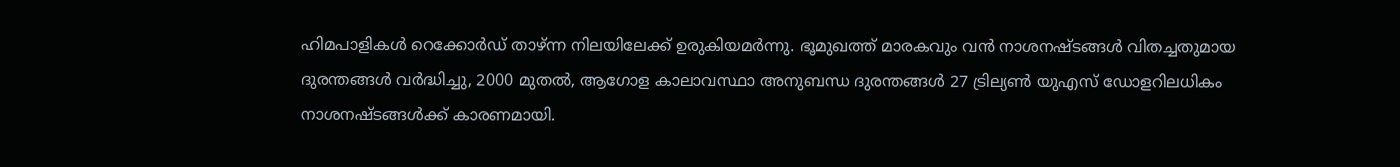ഹിമപാളികൾ റെക്കോർഡ് താഴ്ന്ന നിലയിലേക്ക് ഉരുകിയമർന്നു. ഭൂമുഖത്ത് മാരകവും വൻ നാശനഷ്ടങ്ങൾ വിതച്ചതുമായ ദുരന്തങ്ങൾ വർദ്ധിച്ചു, 2000 മുതൽ, ആഗോള കാലാവസ്ഥാ അനുബന്ധ ദുരന്തങ്ങൾ 27 ട്രില്യൺ യുഎസ് ഡോളറിലധികം നാശനഷ്ടങ്ങൾക്ക് കാരണമായി.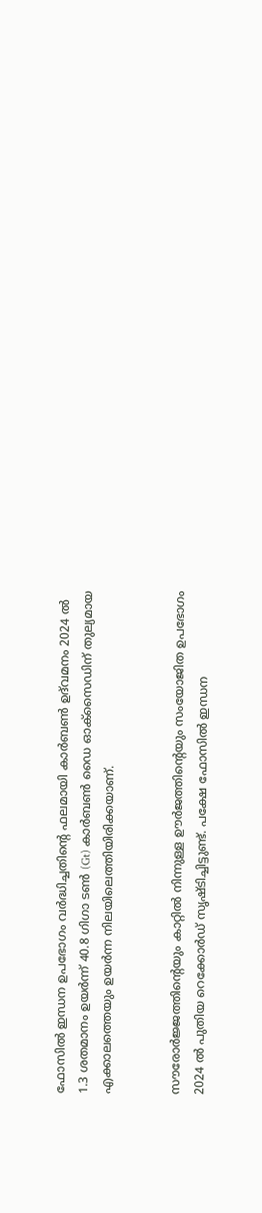ഫോസിൽ ഇന്ധന ഉപഭോഗം വർദ്ധിച്ചതിന്റെ ഫലമായി കാർബൺ ഉദ്‌വമനം 2024 ൽ 1.3 ശതമാനം ഉയർന്ന് 40.8 ഗിഗാ ടൺ (Gt) കാർബൺ ഡൈ ഓക്സൈഡിന് തുല്യമായ എക്കാലത്തെയും ഉയർന്ന നിലയിലെത്തിയിരിക്കയാണ്.


സൗരോർജ്ജത്തിന്റെയും കാറ്റിൽ നിന്നുള്ള ഊർജത്തിന്റെയും സംയോജിത ഉപഭോഗം 2024 ൽ പുതിയ റെക്കോർഡ് സൃഷ്ടിച്ചിട്ടുണ്ട്. പക്ഷേ ഫോസിൽ ഇന്ധന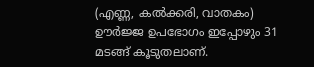(എണ്ണ, കൽക്കരി, വാതകം) ഊർജ്ജ ഉപഭോഗം ഇപ്പോഴും 31 മടങ്ങ് കൂടുതലാണ്.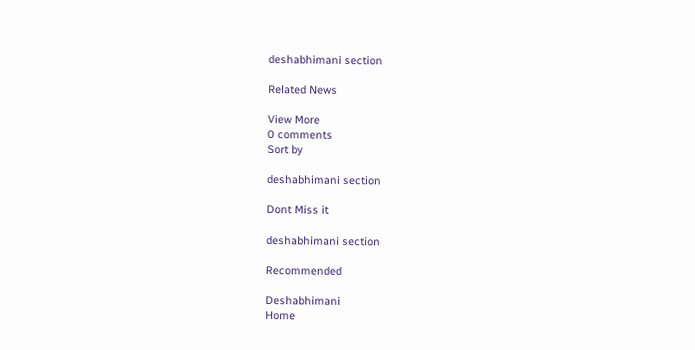deshabhimani section

Related News

View More
0 comments
Sort by

deshabhimani section

Dont Miss it

deshabhimani section

Recommended

Deshabhimani
Home